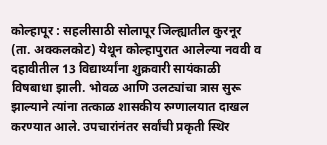कोल्हापूर : सहलीसाठी सोलापूर जिल्ह्यातील कुरनूर (ता. अक्कलकोट) येथून कोल्हापुरात आलेल्या नववी व दहावीतील 13 विद्यार्थ्यांना शुक्रवारी सायंकाळी विषबाधा झाली. भोवळ आणि उलट्यांचा त्रास सुरू झाल्याने त्यांना तत्काळ शासकीय रुग्णालयात दाखल करण्यात आले. उपचारांनंतर सर्वांची प्रकृती स्थिर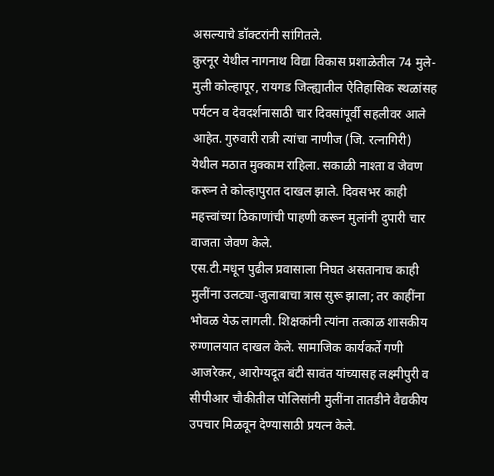असल्याचे डॉक्टरांनी सांगितले.
कुरनूर येथील नागनाथ विद्या विकास प्रशाळेतील 74 मुले-मुली कोल्हापूर, रायगड जिल्ह्यातील ऐतिहासिक स्थळांसह पर्यटन व देवदर्शनासाठी चार दिवसांपूर्वी सहलीवर आले आहेत. गुरुवारी रात्री त्यांचा नाणीज (जि. रत्नागिरी) येथील मठात मुक्काम राहिला. सकाळी नाश्ता व जेवण करून ते कोल्हापुरात दाखल झाले. दिवसभर काही महत्त्वांच्या ठिकाणांची पाहणी करून मुलांनी दुपारी चार वाजता जेवण केले.
एस.टी.मधून पुढील प्रवासाला निघत असतानाच काही मुलींना उलट्या-जुलाबाचा त्रास सुरू झाला; तर काहींना भोवळ येऊ लागली. शिक्षकांनी त्यांना तत्काळ शासकीय रुग्णालयात दाखल केले. सामाजिक कार्यकर्ते गणी आजरेकर, आरोग्यदूत बंटी सावंत यांच्यासह लक्ष्मीपुरी व सीपीआर चौकीतील पोलिसांनी मुलींना तातडीने वैद्यकीय उपचार मिळवून देण्यासाठी प्रयत्न केले.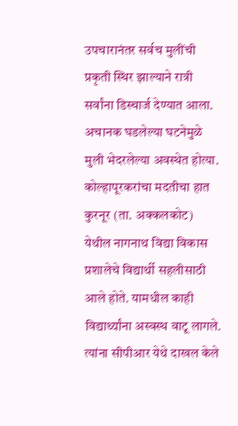उपचारानंतर सर्वच मुलींची प्रकृती स्थिर झाल्याने रात्री सर्वांना डिस्चार्ज देण्यात आला. अचानक घडलेल्या घटनेमुळे मुली भेदरलेल्या अवस्थेत होत्या.
कोल्हापूरकरांचा मदतीचा हात
कुरनूर (ता. अक्कलकोट) येथील नागनाथ विद्या विकास प्रशालेचे विद्यार्थी सहलीसाठी आले होते. यामधील काही विद्यार्थ्यांना अस्वस्थ वाटू लागले. त्यांना सीपीआर येथे दाखल केले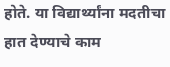होते. या विद्यार्थ्यांना मदतीचा हात देण्याचे काम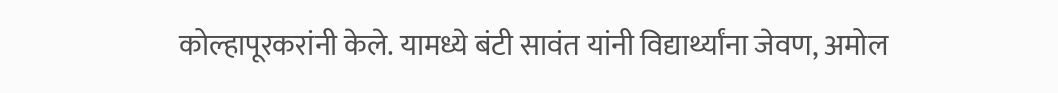कोल्हापूरकरांनी केले. यामध्ये बंटी सावंत यांनी विद्यार्थ्यांना जेवण, अमोल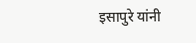इसापुरे यांनी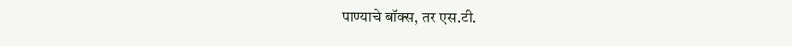पाण्याचे बॉक्स, तर एस.टी.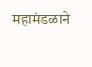महामंडळाने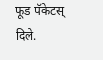फूड पॅकेटस् दिले.